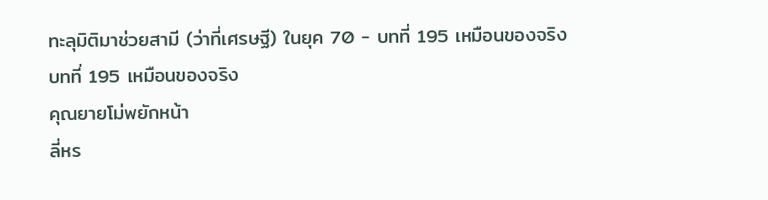ทะลุมิติมาช่วยสามี (ว่าที่เศรษฐี) ในยุค 70 - บทที่ 195 เหมือนของจริง
บทที่ 195 เหมือนของจริง
คุณยายโม่พยักหน้า
ลี่หร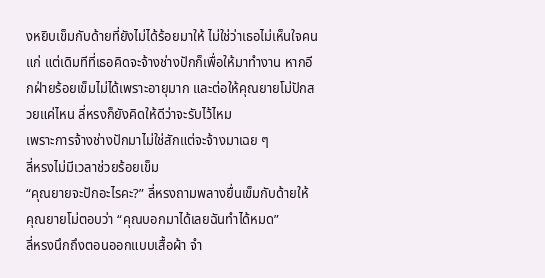งหยิบเข็มกับด้ายที่ยังไม่ได้ร้อยมาให้ ไม่ใช่ว่าเธอไม่เห็นใจคนแก่ แต่เดิมทีที่เธอคิดจะจ้างช่างปักก็เพื่อให้มาทำงาน หากอีกฝ่ายร้อยเข็มไม่ได้เพราะอายุมาก และต่อให้คุณยายโม่ปักสวยแค่ไหน ลี่หรงก็ยังคิดให้ดีว่าจะรับไว้ไหม
เพราะการจ้างช่างปักมาไม่ใช่สักแต่จะจ้างมาเฉย ๆ
ลี่หรงไม่มีเวลาช่วยร้อยเข็ม
“คุณยายจะปักอะไรคะ?” ลี่หรงถามพลางยื่นเข็มกับด้ายให้
คุณยายโม่ตอบว่า “คุณบอกมาได้เลยฉันทำได้หมด”
ลี่หรงนึกถึงตอนออกแบบเสื้อผ้า จำ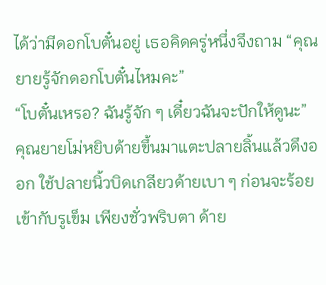ได้ว่ามีดอกโบตั๋นอยู่ เธอคิดครู่หนึ่งจึงถาม “คุณยายรู้จักดอกโบตั๋นไหมคะ”
“โบตั๋นเหรอ? ฉันรู้จัก ๆ เดี๋ยวฉันจะปักให้ดูนะ”
คุณยายโม่หยิบด้ายขึ้นมาแตะปลายลิ้นแล้วดึงออก ใช้ปลายนิ้วบิดเกลียวด้ายเบา ๆ ก่อนจะร้อยเข้ากับรูเข็ม เพียงชั่วพริบตา ด้าย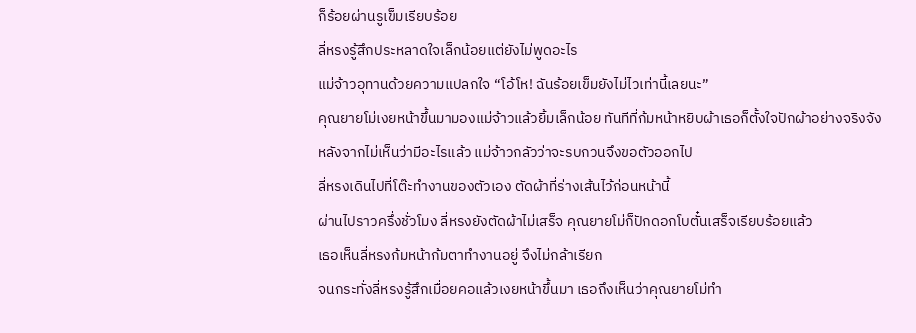ก็ร้อยผ่านรูเข็มเรียบร้อย
ลี่หรงรู้สึกประหลาดใจเล็กน้อยแต่ยังไม่พูดอะไร
แม่จ้าวอุทานด้วยความแปลกใจ “โอ้โห! ฉันร้อยเข็มยังไม่ไวเท่านี้เลยนะ”
คุณยายโม่เงยหน้าขึ้นมามองแม่จ้าวแล้วยิ้มเล็กน้อย ทันทีที่ก้มหน้าหยิบผ้าเธอก็ตั้งใจปักผ้าอย่างจริงจัง
หลังจากไม่เห็นว่ามีอะไรแล้ว แม่จ้าวกลัวว่าจะรบกวนจึงขอตัวออกไป
ลี่หรงเดินไปที่โต๊ะทำงานของตัวเอง ตัดผ้าที่ร่างเส้นไว้ก่อนหน้านี้
ผ่านไปราวครึ่งชั่วโมง ลี่หรงยังตัดผ้าไม่เสร็จ คุณยายโม่ก็ปักดอกโบตั๋นเสร็จเรียบร้อยแล้ว
เธอเห็นลี่หรงก้มหน้าก้มตาทำงานอยู่ จึงไม่กล้าเรียก
จนกระทั่งลี่หรงรู้สึกเมื่อยคอแล้วเงยหน้าขึ้นมา เธอถึงเห็นว่าคุณยายโม่ทำ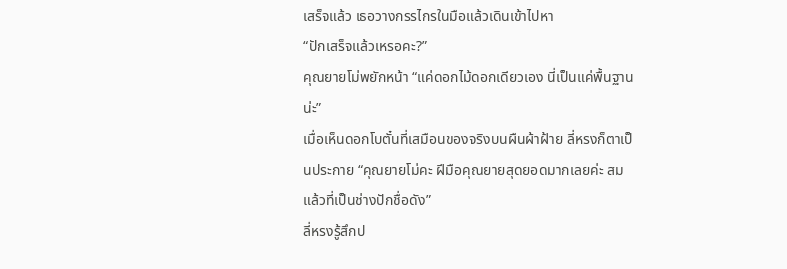เสร็จแล้ว เธอวางกรรไกรในมือแล้วเดินเข้าไปหา
“ปักเสร็จแล้วเหรอคะ?”
คุณยายโม่พยักหน้า “แค่ดอกไม้ดอกเดียวเอง นี่เป็นแค่พื้นฐานน่ะ”
เมื่อเห็นดอกโบตั๋นที่เสมือนของจริงบนผืนผ้าฝ้าย ลี่หรงก็ตาเป็นประกาย “คุณยายโม่คะ ฝีมือคุณยายสุดยอดมากเลยค่ะ สมแล้วที่เป็นช่างปักชื่อดัง”
ลี่หรงรู้สึกป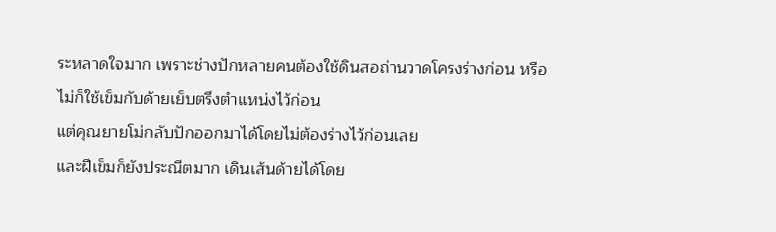ระหลาดใจมาก เพราะช่างปักหลายคนต้องใช้ดินสอถ่านวาดโครงร่างก่อน หรือไม่ก็ใช้เข็มกับด้ายเย็บตรึงตำแหน่งไว้ก่อน
แต่คุณยายโม่กลับปักออกมาได้โดยไม่ต้องร่างไว้ก่อนเลย
และฝีเข็มก็ยังประณีตมาก เดินเส้นด้ายได้โดย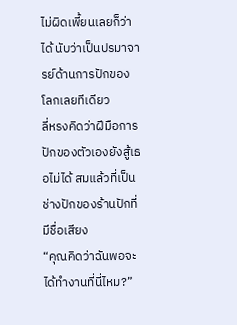ไม่ผิดเพี้ยนเลยก็ว่าได้ นับว่าเป็นปรมาจารย์ด้านการปักของโลกเลยทีเดียว
ลี่หรงคิดว่าฝีมือการปักของตัวเองยังสู้เธอไม่ได้ สมแล้วที่เป็นช่างปักของร้านปักที่มีชื่อเสียง
“คุณคิดว่าฉันพอจะได้ทำงานที่นี่ไหม?”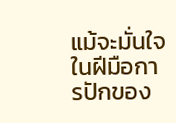แม้จะมั่นใจในฝีมือการปักของ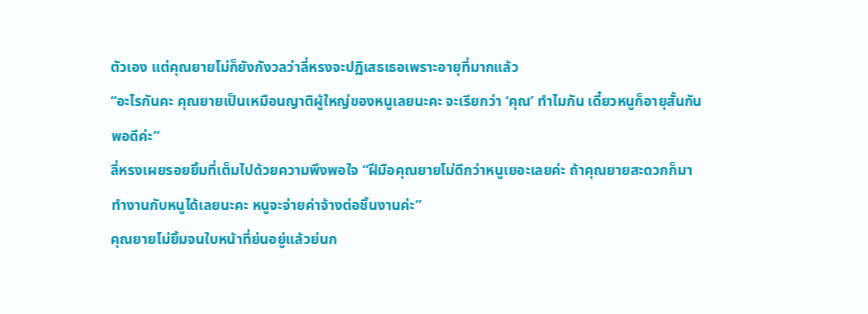ตัวเอง แต่คุณยายโม่ก็ยังกังวลว่าลี่หรงจะปฏิเสธเธอเพราะอายุที่มากแล้ว
“อะไรกันคะ คุณยายเป็นเหมือนญาติผู้ใหญ่ของหนูเลยนะคะ จะเรียกว่า ‘คุณ’ ทำไมกัน เดี๋ยวหนูก็อายุสั้นกันพอดีค่ะ”
ลี่หรงเผยรอยยิ้มที่เต็มไปด้วยความพึงพอใจ “ฝีมือคุณยายโม่ดีกว่าหนูเยอะเลยค่ะ ถ้าคุณยายสะดวกก็มาทำงานกับหนูได้เลยนะคะ หนูจะจ่ายค่าจ้างต่อชิ้นงานค่ะ”
คุณยายโม่ยิ้มจนใบหน้าที่ย่นอยู่แล้วย่นก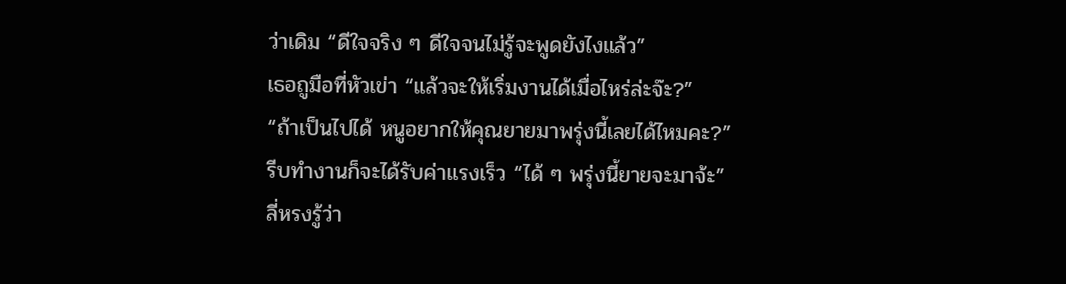ว่าเดิม “ดีใจจริง ๆ ดีใจจนไม่รู้จะพูดยังไงแล้ว”
เธอถูมือที่หัวเข่า “แล้วจะให้เริ่มงานได้เมื่อไหร่ล่ะจ๊ะ?”
“ถ้าเป็นไปได้ หนูอยากให้คุณยายมาพรุ่งนี้เลยได้ไหมคะ?”
รีบทำงานก็จะได้รับค่าแรงเร็ว “ได้ ๆ พรุ่งนี้ยายจะมาจ้ะ”
ลี่หรงรู้ว่า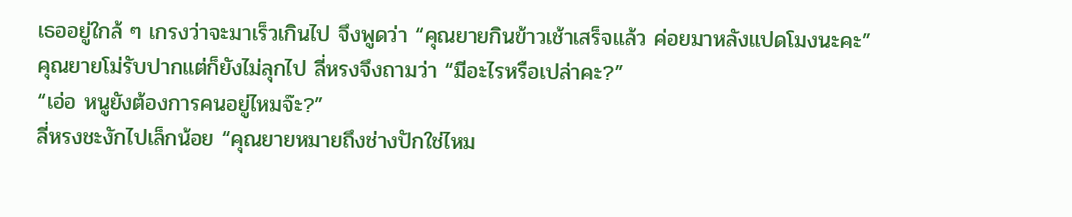เธออยู่ใกล้ ๆ เกรงว่าจะมาเร็วเกินไป จึงพูดว่า “คุณยายกินข้าวเช้าเสร็จแล้ว ค่อยมาหลังแปดโมงนะคะ”
คุณยายโม่รับปากแต่ก็ยังไม่ลุกไป ลี่หรงจึงถามว่า “มีอะไรหรือเปล่าคะ?”
“เอ่อ หนูยังต้องการคนอยู่ไหมจ๊ะ?”
ลี่หรงชะงักไปเล็กน้อย “คุณยายหมายถึงช่างปักใช่ไหม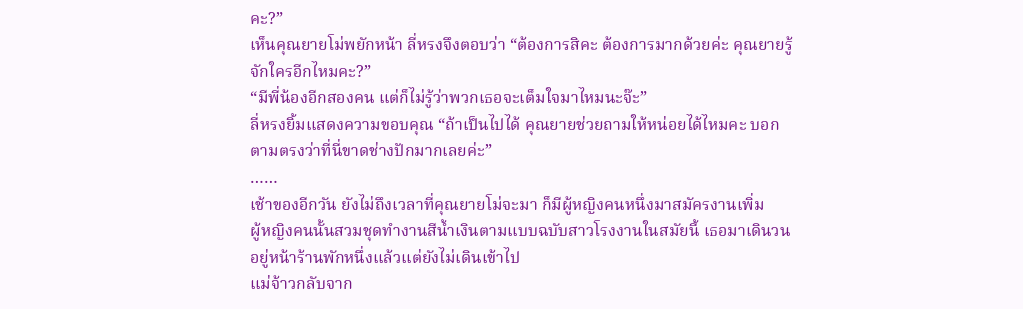คะ?”
เห็นคุณยายโม่พยักหน้า ลี่หรงจึงตอบว่า “ต้องการสิคะ ต้องการมากด้วยค่ะ คุณยายรู้จักใครอีกไหมคะ?”
“มีพี่น้องอีกสองคน แต่ก็ไม่รู้ว่าพวกเธอจะเต็มใจมาไหมนะจ๊ะ”
ลี่หรงยิ้มแสดงความขอบคุณ “ถ้าเป็นไปได้ คุณยายช่วยถามให้หน่อยได้ไหมคะ บอกตามตรงว่าที่นี่ขาดช่างปักมากเลยค่ะ”
……
เช้าของอีกวัน ยังไม่ถึงเวลาที่คุณยายโม่จะมา ก็มีผู้หญิงคนหนึ่งมาสมัครงานเพิ่ม
ผู้หญิงคนนั้นสวมชุดทำงานสีน้ำเงินตามแบบฉบับสาวโรงงานในสมัยนี้ เธอมาเดินวนอยู่หน้าร้านพักหนึ่งแล้วแต่ยังไม่เดินเข้าไป
แม่จ้าวกลับจาก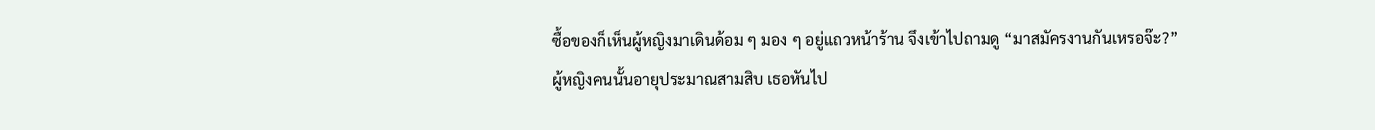ซื้อของก็เห็นผู้หญิงมาเดินด้อม ๆ มอง ๆ อยู่แถวหน้าร้าน จึงเข้าไปถามดู “มาสมัครงานกันเหรอจ๊ะ?”
ผู้หญิงคนนั้นอายุประมาณสามสิบ เธอหันไป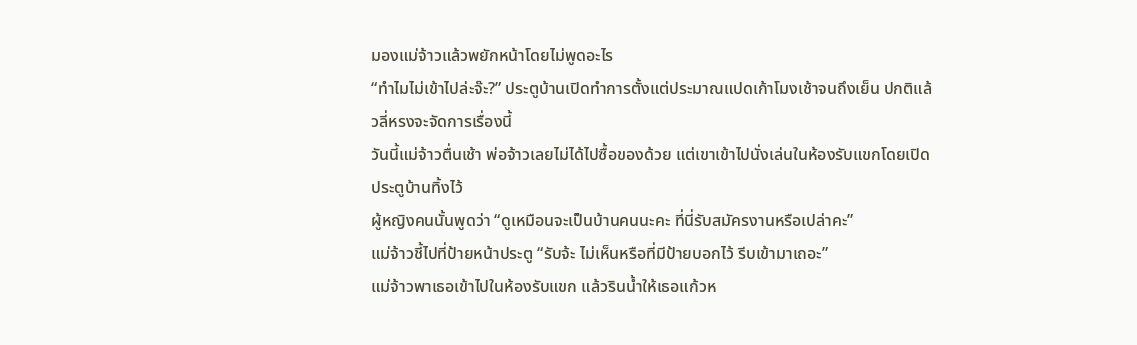มองแม่จ้าวแล้วพยักหน้าโดยไม่พูดอะไร
“ทำไมไม่เข้าไปล่ะจ๊ะ?” ประตูบ้านเปิดทำการตั้งแต่ประมาณแปดเก้าโมงเช้าจนถึงเย็น ปกติแล้วลี่หรงจะจัดการเรื่องนี้
วันนี้แม่จ้าวตื่นเช้า พ่อจ้าวเลยไม่ได้ไปซื้อของด้วย แต่เขาเข้าไปนั่งเล่นในห้องรับแขกโดยเปิดประตูบ้านทิ้งไว้
ผู้หญิงคนนั้นพูดว่า “ดูเหมือนจะเป็นบ้านคนนะคะ ที่นี่รับสมัครงานหรือเปล่าคะ”
แม่จ้าวชี้ไปที่ป้ายหน้าประตู “รับจ้ะ ไม่เห็นหรือที่มีป้ายบอกไว้ รีบเข้ามาเถอะ”
แม่จ้าวพาเธอเข้าไปในห้องรับแขก แล้วรินน้ำให้เธอแก้วห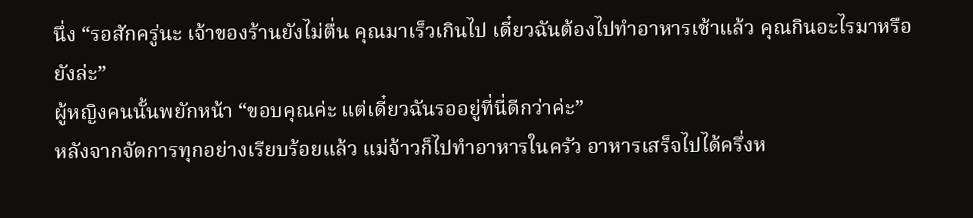นึ่ง “รอสักครู่นะ เจ้าของร้านยังไม่ตื่น คุณมาเร็วเกินไป เดี๋ยวฉันต้องไปทำอาหารเช้าแล้ว คุณกินอะไรมาหรือยังล่ะ”
ผู้หญิงคนนั้นพยักหน้า “ขอบคุณค่ะ แต่เดี๋ยวฉันรออยู่ที่นี่ดีกว่าค่ะ”
หลังจากจัดการทุกอย่างเรียบร้อยแล้ว แม่จ้าวก็ไปทำอาหารในครัว อาหารเสร็จไปได้ครึ่งห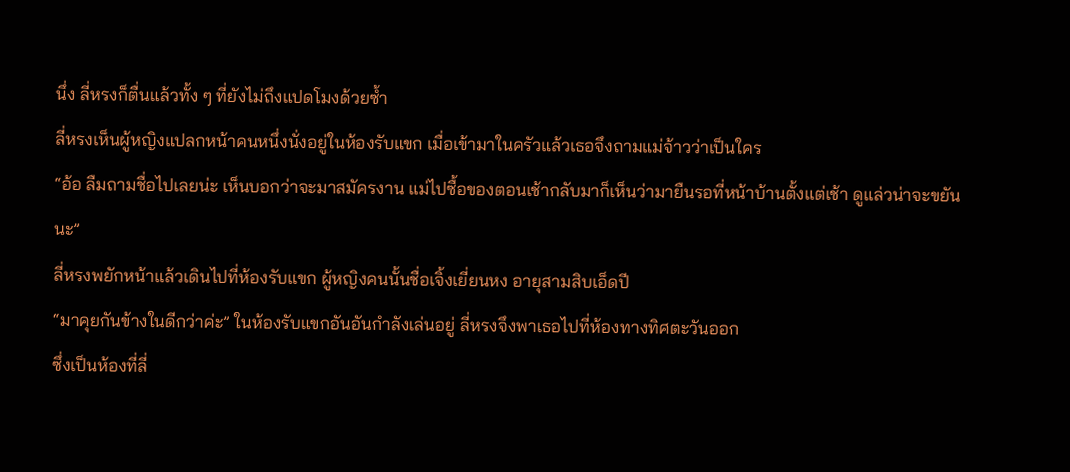นึ่ง ลี่หรงก็ตื่นแล้วทั้ง ๆ ที่ยังไม่ถึงแปดโมงด้วยซ้ำ
ลี่หรงเห็นผู้หญิงแปลกหน้าคนหนึ่งนั่งอยู่ในห้องรับแขก เมื่อเข้ามาในครัวแล้วเธอจึงถามแม่จ้าวว่าเป็นใคร
“อ้อ ลืมถามชื่อไปเลยน่ะ เห็นบอกว่าจะมาสมัครงาน แม่ไปซื้อของตอนเช้ากลับมาก็เห็นว่ามายืนรอที่หน้าบ้านตั้งแต่เช้า ดูแล่วน่าจะขยันนะ”
ลี่หรงพยักหน้าแล้วเดินไปที่ห้องรับแขก ผู้หญิงคนนั้นชื่อเจิ้งเยี่ยนหง อายุสามสิบเอ็ดปี
“มาคุยกันข้างในดีกว่าค่ะ” ในห้องรับแขกอันอันกำลังเล่นอยู่ ลี่หรงจึงพาเธอไปที่ห้องทางทิศตะวันออก
ซึ่งเป็นห้องที่ลี่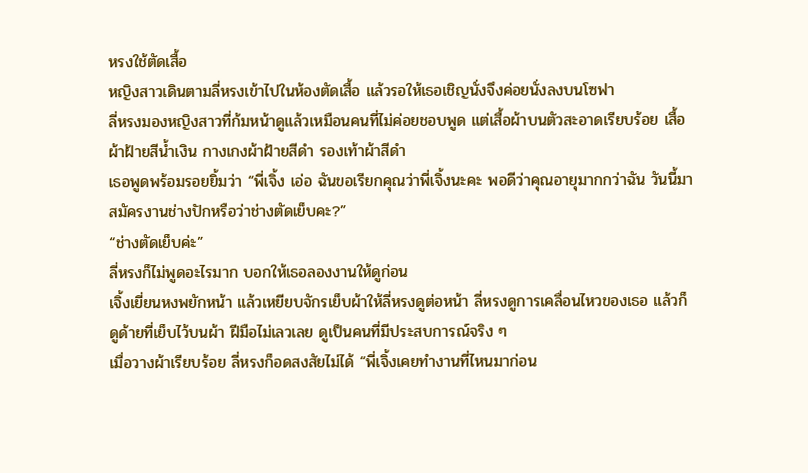หรงใช้ตัดเสื้อ
หญิงสาวเดินตามลี่หรงเข้าไปในห้องตัดเสื้อ แล้วรอให้เธอเชิญนั่งจึงค่อยนั่งลงบนโซฟา
ลี่หรงมองหญิงสาวที่ก้มหน้าดูแล้วเหมือนคนที่ไม่ค่อยชอบพูด แต่เสื้อผ้าบนตัวสะอาดเรียบร้อย เสื้อผ้าฝ้ายสีน้ำเงิน กางเกงผ้าฝ้ายสีดำ รองเท้าผ้าสีดำ
เธอพูดพร้อมรอยยิ้มว่า “พี่เจิ้ง เอ่อ ฉันขอเรียกคุณว่าพี่เจิ้งนะคะ พอดีว่าคุณอายุมากกว่าฉัน วันนี้มาสมัครงานช่างปักหรือว่าช่างตัดเย็บคะ?”
“ช่างตัดเย็บค่ะ”
ลี่หรงก็ไม่พูดอะไรมาก บอกให้เธอลองงานให้ดูก่อน
เจิ้งเยี่ยนหงพยักหน้า แล้วเหยียบจักรเย็บผ้าให้ลี่หรงดูต่อหน้า ลี่หรงดูการเคลื่อนไหวของเธอ แล้วก็ดูด้ายที่เย็บไว้บนผ้า ฝีมือไม่เลวเลย ดูเป็นคนที่มีประสบการณ์จริง ๆ
เมื่อวางผ้าเรียบร้อย ลี่หรงก็อดสงสัยไม่ได้ “พี่เจิ้งเคยทำงานที่ไหนมาก่อน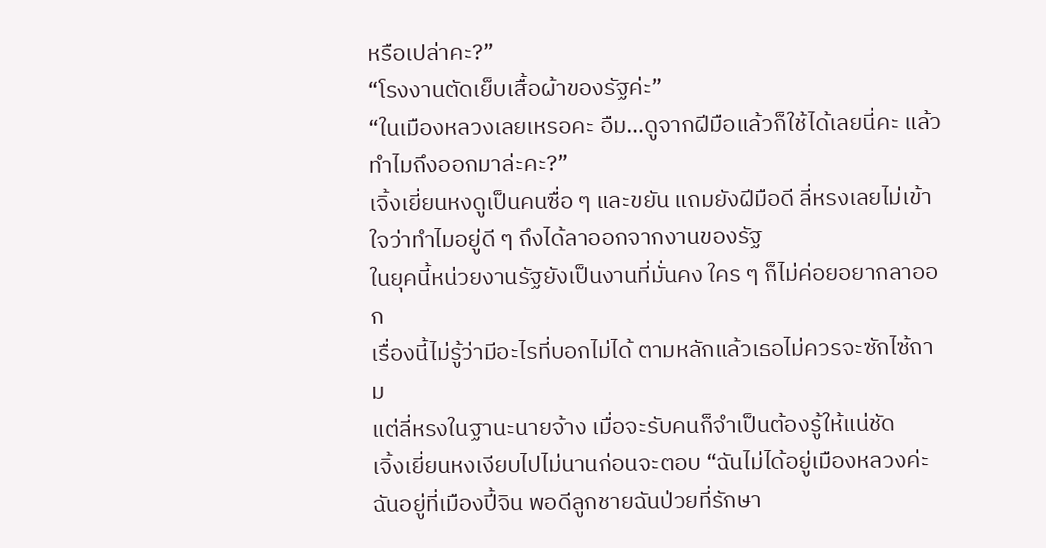หรือเปล่าคะ?”
“โรงงานตัดเย็บเสื้อผ้าของรัฐค่ะ”
“ในเมืองหลวงเลยเหรอคะ อืม…ดูจากฝีมือแล้วก็ใช้ได้เลยนี่คะ แล้วทำไมถึงออกมาล่ะคะ?”
เจิ้งเยี่ยนหงดูเป็นคนซื่อ ๆ และขยัน แถมยังฝีมือดี ลี่หรงเลยไม่เข้าใจว่าทำไมอยู่ดี ๆ ถึงได้ลาออกจากงานของรัฐ
ในยุคนี้หน่วยงานรัฐยังเป็นงานที่มั่นคง ใคร ๆ ก็ไม่ค่อยอยากลาออก
เรื่องนี้ไม่รู้ว่ามีอะไรที่บอกไม่ได้ ตามหลักแล้วเธอไม่ควรจะซักไซ้ถาม
แต่ลี่หรงในฐานะนายจ้าง เมื่อจะรับคนก็จำเป็นต้องรู้ให้แน่ชัด
เจิ้งเยี่ยนหงเงียบไปไม่นานก่อนจะตอบ “ฉันไม่ได้อยู่เมืองหลวงค่ะ ฉันอยู่ที่เมืองปี้จิน พอดีลูกชายฉันป่วยที่รักษา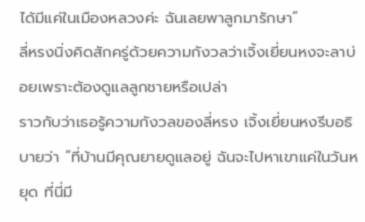ได้มีแค่ในเมืองหลวงค่ะ ฉันเลยพาลูกมารักษา”
ลี่หรงนิ่งคิดสักครู่ด้วยความกังวลว่าเจิ้งเยี่ยนหงจะลาบ่อยเพราะต้องดูแลลูกชายหรือเปล่า
ราวกับว่าเธอรู้ความกังวลของลี่หรง เจิ้งเยี่ยนหงรีบอธิบายว่า “ที่บ้านมีคุณยายดูแลอยู่ ฉันจะไปหาเขาแค่ในวันหยุด ที่นี่มี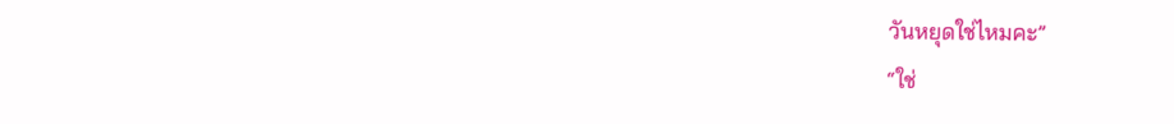วันหยุดใช่ไหมคะ”
“ใช่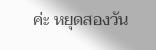ค่ะ หยุดสองวัน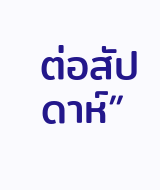ต่อสัปดาห์”